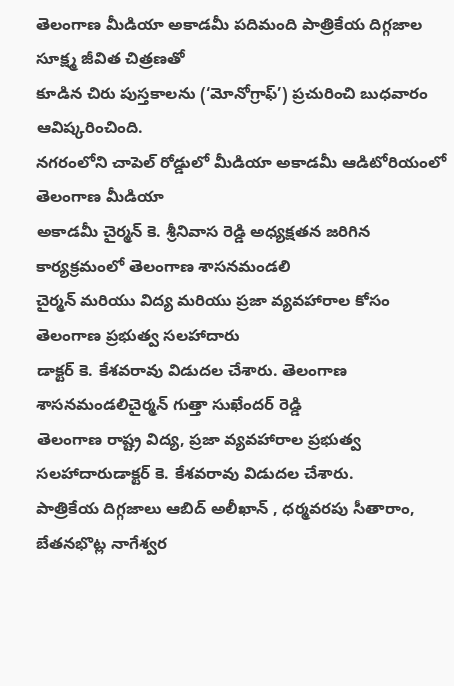తెలంగాణ మీడియా అకాడమీ పదిమంది పాత్రికేయ దిగ్గజాల సూక్ష్మ జీవిత చిత్రణతో
కూడిన చిరు పుస్తకాలను (‘మోనోగ్రాఫ్’) ప్రచురించి బుధవారం ఆవిష్కరించింది.
నగరంలోని చాపెల్ రోడ్డులో మీడియా అకాడమీ ఆడిటోరియంలో తెలంగాణ మీడియా
అకాడమీ చైర్మన్ కె. శ్రీనివాస రెడ్డి అధ్యక్షతన జరిగిన కార్యక్రమంలో తెలంగాణ శాసనమండలి
చైర్మన్ మరియు విద్య మరియు ప్రజా వ్యవహారాల కోసం తెలంగాణ ప్రభుత్వ సలహాదారు
డాక్టర్ కె. కేశవరావు విడుదల చేశారు. తెలంగాణ శాసనమండలిచైర్మన్ గుత్తా సుఖేందర్ రెడ్డి
తెలంగాణ రాష్ట్ర విద్య, ప్రజా వ్యవహారాల ప్రభుత్వ సలహాదారుడాక్టర్ కె. కేశవరావు విడుదల చేశారు.
పాత్రికేయ దిగ్గజాలు ఆబిద్ అలీఖాన్ , ధర్మవరపు సీతారాం, బేతనభొట్ల నాగేశ్వర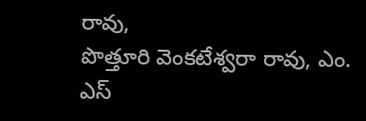రావు,
పొత్తూరి వెంకటేశ్వరా రావు, ఎం. ఎస్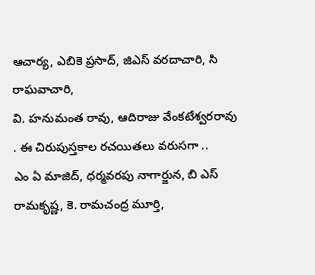ఆచార్య, ఎబికె ప్రసాద్, జిఎస్ వరదాచారి, సి రాఘవాచారి,
వి. హనుమంత రావు, ఆదిరాజు వేంకటేశ్వరరావు . ఈ చిరుపుస్తకాల రచయితలు వరుసగా ..
ఎం ఏ మాజిద్, ధర్మవరపు నాగార్జున, బి ఎస్ రామకృష్ణ, కె. రామచంద్ర మూర్తి,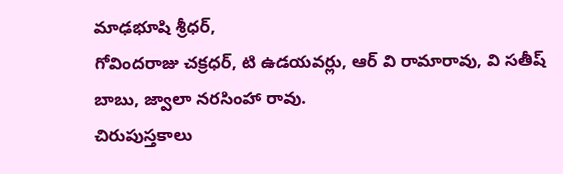మాఢభూషి శ్రీధర్,
గోవిందరాజు చక్రధర్, టి ఉడయవర్లు, ఆర్ వి రామారావు, వి సతీష్ బాబు, జ్వాలా నరసింహా రావు.
చిరుపుస్తకాలు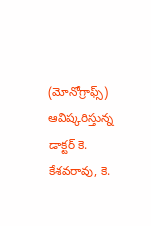(మోనోగ్రాఫ్స్) ఆవిష్కరిస్తున్న డాక్టర్ కె. కేశవరావు, కె.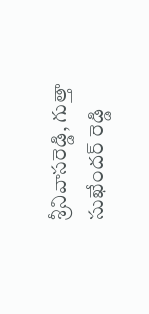శ్రీనివాసరెడ్డి, గుత్తా సుఖేందర్ రెడ్డి